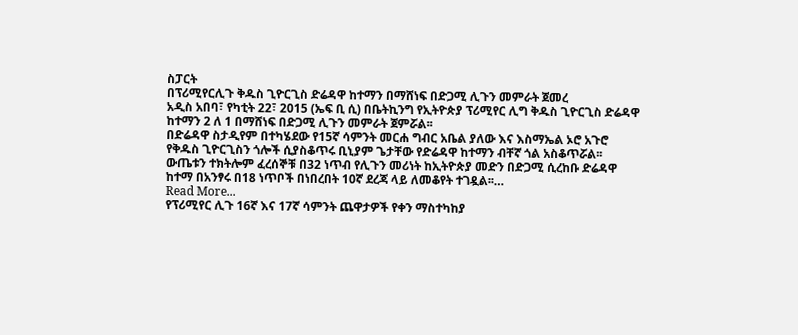ስፓርት
በፕሪሚየርሊጉ ቅዱስ ጊዮርጊስ ድሬዳዋ ከተማን በማሸነፍ በድጋሚ ሊጉን መምራት ጀመረ
አዲስ አበባ፣ የካቲት 22፣ 2015 (ኤፍ ቢ ሲ) በቤትኪንግ የኢትዮጵያ ፕሪሚየር ሊግ ቅዱስ ጊዮርጊስ ድሬዳዋ ከተማን 2 ለ 1 በማሸነፍ በድጋሚ ሊጉን መምራት ጀምሯል፡፡
በድሬዳዋ ስታዲየም በተካሄደው የ15ኛ ሳምንት መርሐ ግብር አቤል ያለው እና እስማኤል ኦሮ አጉሮ የቅዱስ ጊዮርጊስን ጎሎች ሲያስቆጥሩ ቢኒያም ጌታቸው የድሬዳዋ ከተማን ብቸኛ ጎል አስቆጥሯል፡፡
ውጤቱን ተክትሎም ፈረሰኞቹ በ32 ነጥብ የሊጉን መሪነት ከኢትዮጵያ መድን በድጋሚ ሲረከቡ ድሬዳዋ ከተማ በአንፃሩ በ18 ነጥቦች በነበረበት 10ኛ ደረጃ ላይ ለመቆየት ተገዷል፡፡…
Read More...
የፕሪሚየር ሊጉ 16ኛ እና 17ኛ ሳምንት ጨዋታዎች የቀን ማስተካከያ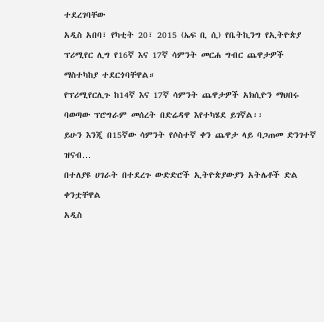ተደረገባቸው
አዲስ አበባ፣ የካቲት 20፣ 2015 (ኤፍ ቢ ሲ) የቤትኪንግ የኢትዮጵያ ፕሪሚየር ሊግ የ16ኛ እና 17ኛ ሳምንት መርሐ ግብር ጨዋታዎች ማስተካከያ ተደርጎባቸዋል።
የፕሪሚየርሊጉ ከ14ኛ እና 17ኛ ሳምንት ጨዋታዎች አክሲዮን ማህበሩ ባወጣው ፕሮግራም መሰረት በድሬዳዋ እየተካሄደ ይገኛል፡፡
ይሁን እንጂ በ15ኛው ሳምንት የሶስተኛ ቀን ጨዋታ ላይ ባጋጠመ ድንገተኛ ዝናብ…
በተለያዩ ሀገራት በተደረጉ ውድድሮች ኢትዮጵያውያን አትሌቶች ድል ቀንቷቸዋል
አዲስ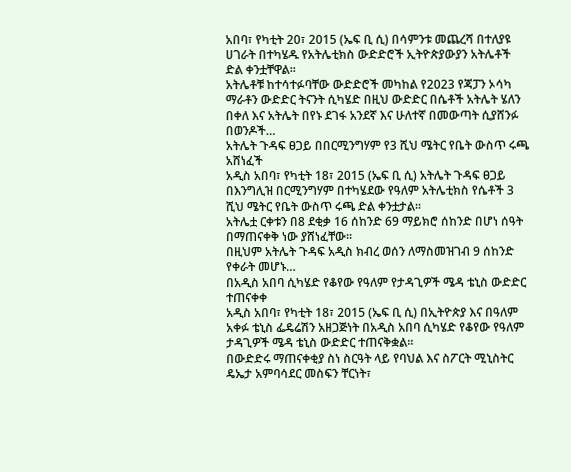አበባ፣ የካቲት 20፣ 2015 (ኤፍ ቢ ሲ) በሳምንቱ መጨረሻ በተለያዩ ሀገራት በተካሄዱ የአትሌቲክስ ውድድሮች ኢትዮጵያውያን አትሌቶች ድል ቀንቷቸዋል፡፡
አትሌቶቹ ከተሳተፉባቸው ውድድሮች መካከል የ2023 የጃፓን ኦሳካ ማራቶን ውድድር ትናንት ሲካሄድ በዚህ ውድድር በሴቶች አትሌት ሄለን በቀለ እና አትሌት በየኑ ደገፋ አንደኛ እና ሁለተኛ በመውጣት ሲያሸንፉ በወንዶች…
አትሌት ጉዳፍ ፀጋይ በበርሚንግሃም የ3 ሺህ ሜትር የቤት ውስጥ ሩጫ አሸነፈች
አዲስ አበባ፣ የካቲት 18፣ 2015 (ኤፍ ቢ ሲ) አትሌት ጉዳፍ ፀጋይ በእንግሊዝ በርሚንግሃም በተካሄደው የዓለም አትሌቲክስ የሴቶች 3 ሺህ ሜትር የቤት ውስጥ ሩጫ ድል ቀንቷታል፡፡
አትሌቷ ርቀቱን በ8 ደቂቃ 16 ሰከንድ 69 ማይክሮ ሰከንድ በሆነ ሰዓት በማጠናቀቅ ነው ያሸነፈቸው፡፡
በዚህም አትሌት ጉዳፍ አዲስ ክብረ ወሰን ለማስመዝገብ 9 ሰከንድ የቀራት መሆኑ…
በአዲስ አበባ ሲካሄድ የቆየው የዓለም የታዳጊዎች ሜዳ ቴኒስ ውድድር ተጠናቀቀ
አዲስ አበባ፣ የካቲት 18፣ 2015 (ኤፍ ቢ ሲ) በኢትዮጵያ እና በዓለም አቀፉ ቴኒስ ፌዴሬሽን አዘጋጅነት በአዲስ አበባ ሲካሄድ የቆየው የዓለም ታዳጊዎች ሜዳ ቴኒስ ውድድር ተጠናቅቋል።
በውድድሩ ማጠናቀቂያ ስነ ስርዓት ላይ የባህል እና ስፖርት ሚኒስትር ዴኤታ አምባሳደር መስፍን ቸርነት፣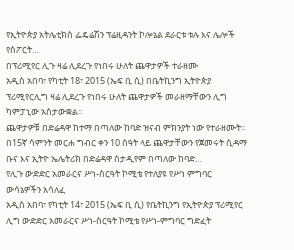የኢትዮጵያ አትሌቲክስ ፌዴሬሽን ፕሬዚዳንት ኮሎኔል ደራርቱ ቱሉ እና ሌሎች የስፖርት…
በፕሪሚየር ሊጉ ዛሬ ሊደረጉ የነበሩ ሁለት ጨዋታዎች ተራዘሙ
አዲስ አበባ፣ የካቲት 18፣ 2015 (ኤፍ ቢ ሲ) በቤትኪንግ ኢትዮጵያ ፕሪሚየርሊግ ዛሬ ሊደረጉ የነበሩ ሁለት ጨዋታዎች መራዘማቸውን ሊግ ካምፓኒው አስታውቋል፡፡
ጨዋታዎቹ በድሬዳዋ ከተማ በጣለው ከባድ ዝናብ ምክንያት ነው የተራዘሙት፡፡
በ15ኛ ሳምንት መርሐ ግብር ቀን 10 ሰዓት ላይ ጨዋታቸውን የጀመሩት ሲዳማ ቡና እና ኢትዮ ኤሌትሪክ በድሬዳዋ ስታዲየም በጣለው ከባድ…
የሊጉ ውድድር አመራርና ሥነ-ስርዓት ኮሚቴ የተለያዩ የሥነ ምግባር ውሳኔዎችን አሳለፈ
አዲስ አበባ፣ የካቲት 14፣ 2015 (ኤፍ ቢ ሲ) የቤትኪንግ የኢትዮጵያ ፕሪሚየር ሊግ ውድድር አመራርና ሥነ-ስርዓት ኮሚቴ የሥነ-ምግባር ግድፈት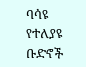ባሳዩ የተለያዩ ቡድኖች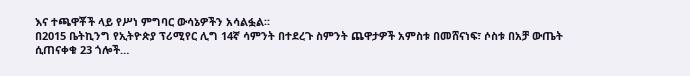እና ተጫዋቾች ላይ የሥነ ምግባር ውሳኔዎችን አሳልፏል፡፡
በ2015 ቤትኪንግ የኢትዮጵያ ፕሪሚየር ሊግ 14ኛ ሳምንት በተደረጉ ስምንት ጨዋታዎች አምስቱ በመሸናነፍ፣ ሶስቱ በአቻ ውጤት ሲጠናቀቁ 23 ጎሎች…